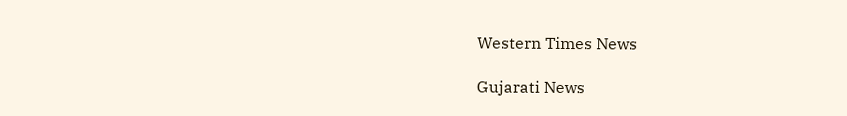Western Times News

Gujarati News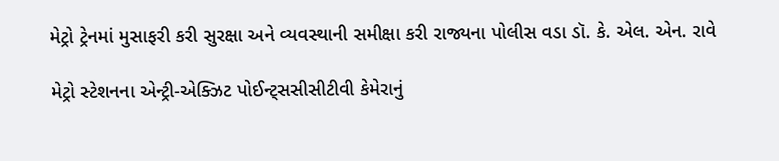મેટ્રો ટ્રેનમાં મુસાફરી કરી સુરક્ષા અને વ્યવસ્થાની સમીક્ષા કરી રાજ્યના પોલીસ વડા ડૉ. કે. એલ. એન. રાવે

મેટ્રો સ્ટેશનના એન્ટ્રી-એક્ઝિટ પોઈન્ટ્સસીસીટીવી કેમેરાનું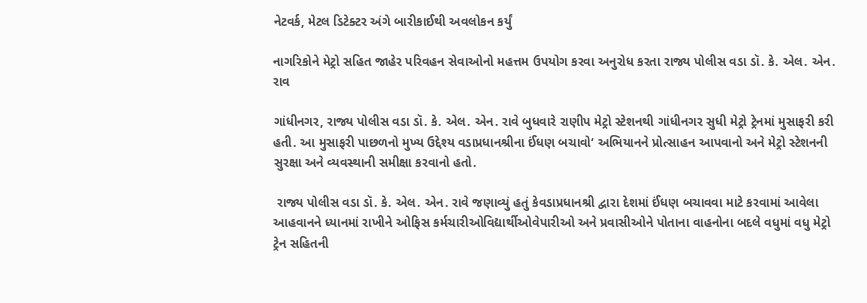નેટવર્ક, મેટલ ડિટેક્ટર અંગે બારીકાઈથી અવલોકન કર્યું

નાગરિકોને મેટ્રો સહિત જાહેર પરિવહન સેવાઓનો મહત્તમ ઉપયોગ કરવા અનુરોધ કરતા રાજ્ય પોલીસ વડા ડૉ. કે. એલ. એન. રાવ

ગાંધીનગર, રાજ્ય પોલીસ વડા ડૉ. કે. એલ. એન. રાવે બુધવારે રાણીપ મેટ્રો સ્ટેશનથી ગાંધીનગર સુધી મેટ્રો ટ્રેનમાં મુસાફરી કરી હતી. આ મુસાફરી પાછળનો મુખ્ય ઉદ્દેશ્ય વડાપ્રધાનશ્રીના ઈંધણ બચાવો‘ અભિયાનને પ્રોત્સાહન આપવાનો અને મેટ્રો સ્ટેશનની સુરક્ષા અને વ્યવસ્થાની સમીક્ષા કરવાનો હતો.

 રાજ્ય પોલીસ વડા ડૉ. કે. એલ. એન. રાવે જણાવ્યું હતું કેવડાપ્રધાનશ્રી દ્વારા દેશમાં ઈંધણ બચાવવા માટે કરવામાં આવેલા આહવાનને ધ્યાનમાં રાખીને ઓફિસ કર્મચારીઓવિદ્યાર્થીઓવેપારીઓ અને પ્રવાસીઓને પોતાના વાહનોના બદલે વધુમાં વધુ મેટ્રો ટ્રેન સહિતની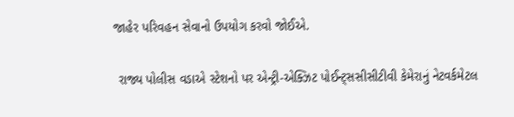જાહેર પરિવહન સેવાનો ઉપયોગ કરવો જોઈએ.

 રાજ્ય પોલીસ વડાએ સ્ટેશનો પર એન્ટ્રી-એક્ઝિટ પોઈન્ટ્સસીસીટીવી કેમેરાનું નેટવર્કમેટલ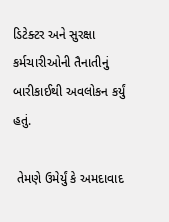ડિટેક્ટર અને સુરક્ષા કર્મચારીઓની તૈનાતીનું બારીકાઈથી અવલોકન કર્યું હતું.

 તેમણે ઉમેર્યું કે અમદાવાદ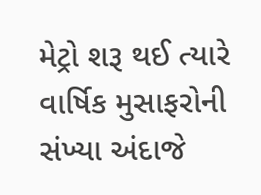મેટ્રો શરૂ થઈ ત્યારે વાર્ષિક મુસાફરોની સંખ્યા અંદાજે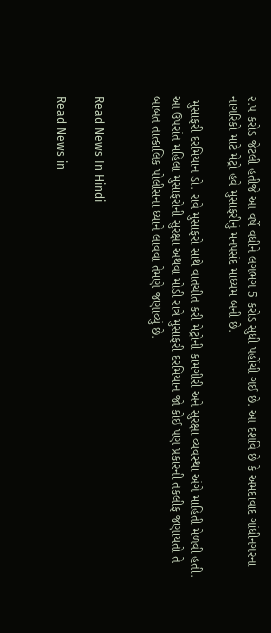૨.૫ કરોડ જેટલી હતીજે આ વર્ષે વધીને લગભગ 5 કરોડ સુધી પહોંચી ગઈ છે. આ દર્શાવે છે કે અમદાવાદ ગાંધીનગરના નાગરિકો માટે મેટ્રો હવે મુસાફરીનું મનપસંદ માધ્યમ બની છે.

 મુસાફરી દરમિયાન ડો. રાવે મુસાફરો સાથે વાતચીત કરી મેટ્રોની કામગીરી અને સુરક્ષા વ્યવસ્થા અંગે માહિતી મેળવી હતી. આ ઉપરાંત મહિલા મુસાફરોની સુરક્ષા અથવા મોડી રાત્રે મુસાફરી દરમિયાન જો કોઈ પણ પ્રકારની તકલીફ જણાયતો તે બાબત તાત્કાલિક પોલીસના ધ્યાને લાવવા તેમણે જણાવ્યું છે.


Read News In Hindi

Read News in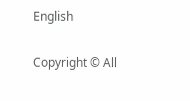English

Copyright © All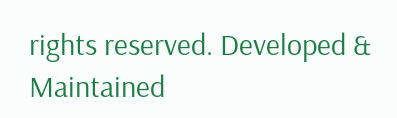rights reserved. Developed & Maintained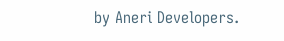by Aneri Developers.